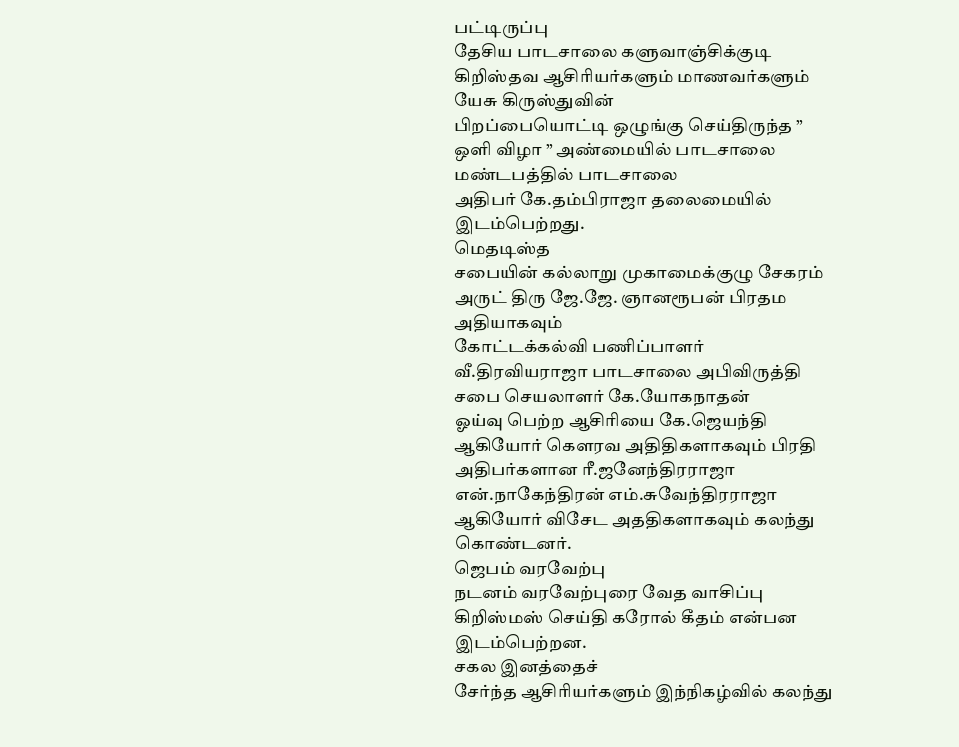பட்டிருப்பு
தேசிய பாடசாலை களுவாஞ்சிக்குடி கிறிஸ்தவ ஆசிரியர்களும் மாணவர்களும் யேசு கிருஸ்துவின்
பிறப்பையொட்டி ஒழுங்கு செய்திருந்த ” ஒளி விழா ” அண்மையில் பாடசாலை மண்டபத்தில் பாடசாலை
அதிபர் கே.தம்பிராஜா தலைமையில் இடம்பெற்றது.
மெதடிஸ்த
சபையின் கல்லாறு முகாமைக்குழு சேகரம் அருட் திரு ஜே.ஜே. ஞானரூபன் பிரதம அதியாகவும்
கோட்டக்கல்வி பணிப்பாளர் வீ.திரவியராஜா பாடசாலை அபிவிருத்தி சபை செயலாளர் கே.யோகநாதன்
ஓய்வு பெற்ற ஆசிரியை கே.ஜெயந்தி ஆகியோர் கௌரவ அதிதிகளாகவும் பிரதி அதிபர்களான ரீ.ஜனேந்திரராஜா
என்.நாகேந்திரன் எம்.சுவேந்திரராஜா ஆகியோர் விசேட அததிகளாகவும் கலந்து கொண்டனர்.
ஜெபம் வரவேற்பு
நடனம் வரவேற்புரை வேத வாசிப்பு கிறிஸ்மஸ் செய்தி கரோல் கீதம் என்பன இடம்பெற்றன.
சகல இனத்தைச்
சேர்ந்த ஆசிரியர்களும் இந்நிகழ்வில் கலந்து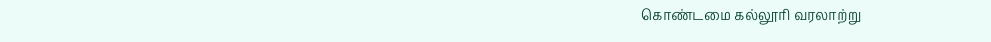கொண்டமை கல்லூரி வரலாற்று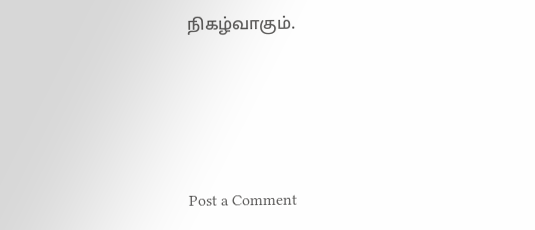நிகழ்வாகும்.






Post a Comment